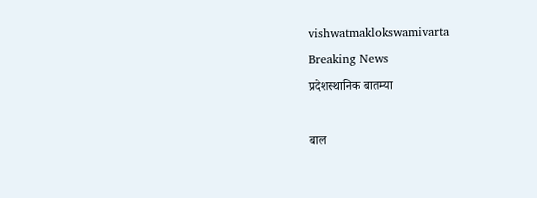vishwatmaklokswamivarta
Breaking News
प्रदेशस्थानिक बातम्या

बाल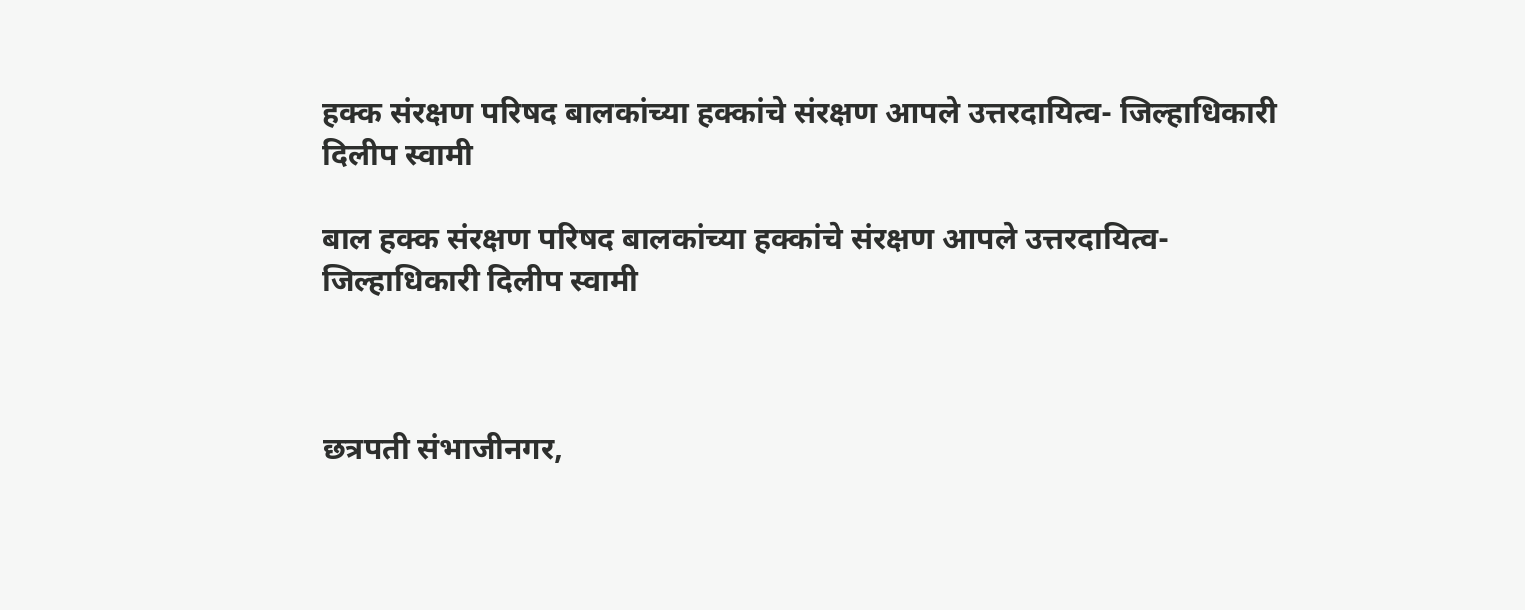हक्क संरक्षण परिषद बालकांच्या हक्कांचे संरक्षण आपले उत्तरदायित्व- जिल्हाधिकारी दिलीप स्वामी

बाल हक्क संरक्षण परिषद बालकांच्या हक्कांचे संरक्षण आपले उत्तरदायित्व- जिल्हाधिकारी दिलीप स्वामी



छत्रपती संभाजीनगर,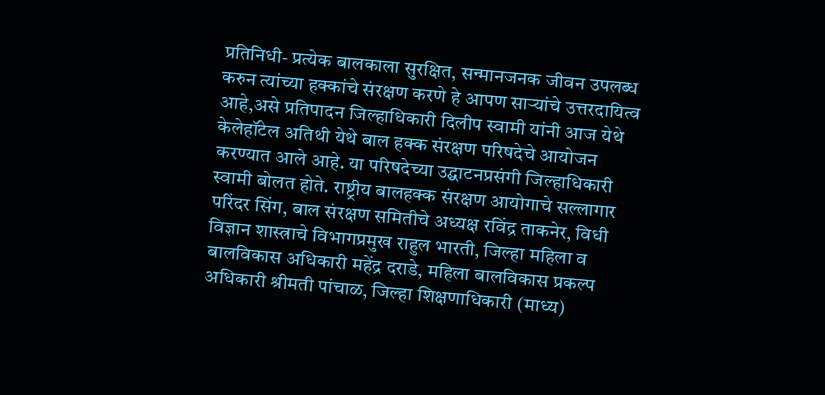प्रतिनिधी- प्रत्येक बालकाला सुरक्षित, सन्मानजनक जीवन उपलब्ध करुन त्यांच्या हक्कांचे संरक्षण करणे हे आपण साऱ्यांचे उत्तरदायित्व आहे,असे प्रतिपादन जिल्हाधिकारी दिलीप स्वामी यांनी आज येथे केलेहॉटेल अतिथी येथे बाल हक्क संरक्षण परिषदेचे आयोजन करण्यात आले आहे. या परिषदेच्या उद्घाटनप्रसंगी जिल्हाधिकारी स्वामी बोलत होते. राष्ट्रीय बालहक्क संरक्षण आयोगाचे सल्लागार परिंदर सिंग, बाल संरक्षण समितीचे अध्यक्ष रविंद्र ताकनेर, विधी विज्ञान शास्त्राचे विभागप्रमुख राहुल भारती, जिल्हा महिला व बालविकास अधिकारी महेंद्र दराडे, महिला बालविकास प्रकल्प अधिकारी श्रीमती पांचाळ, जिल्हा शिक्षणाधिकारी (माध्य)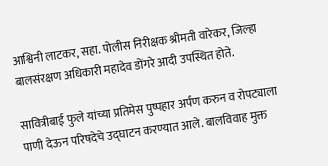आश्विनी लाटकर, सहा. पोलीस निरीक्षक श्रीमती वारेकर, जिल्हा बालसंरक्षण अधिकारी महादेव डोंगरे आदी उपस्थित होते.

सावित्रीबाई फुले यांच्या प्रतिमेस पुष्पहार अर्पण करुन व रोपट्याला पाणी देऊन परिषदेचे उद्घाटन करण्यात आले. बालविवाह मुक्त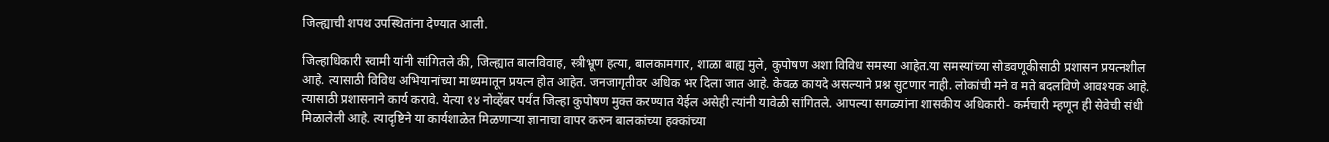जिल्ह्याची शपथ उपस्थितांना देण्यात आली.

जिल्हाधिकारी स्वामी यांनी सांगितले की, जिल्ह्यात बालविवाह, स्त्रीभ्रूण हत्या, बालकामगार, शाळा बाह्य मुले, कुपोषण अशा विविध समस्या आहेत.या समस्यांच्या सोडवणूकीसाठी प्रशासन प्रयत्नशील आहे. त्यासाठी विविध अभियानांच्या माध्यमातून प्रयत्न होत आहेत. जनजागृतीवर अधिक भर दिला जात आहे. केवळ कायदे असल्याने प्रश्न सुटणार नाही. लोकांची मने व मते बदलविणे आवश्यक आहे. त्यासाठी प्रशासनाने कार्य करावे. येत्या १४ नोव्हेंबर पर्यंत जिल्हा कुपोषण मुक्त करण्यात येईल असेही त्यांनी यावेळी सांगितले. आपल्या सगळ्यांना शासकीय अधिकारी- कर्मचारी म्हणून ही सेवेची संधी मिळालेली आहे. त्यादृष्टिने या कार्यशाळेत मिळणाऱ्या ज्ञानाचा वापर करुन बालकांच्या हक्कांच्या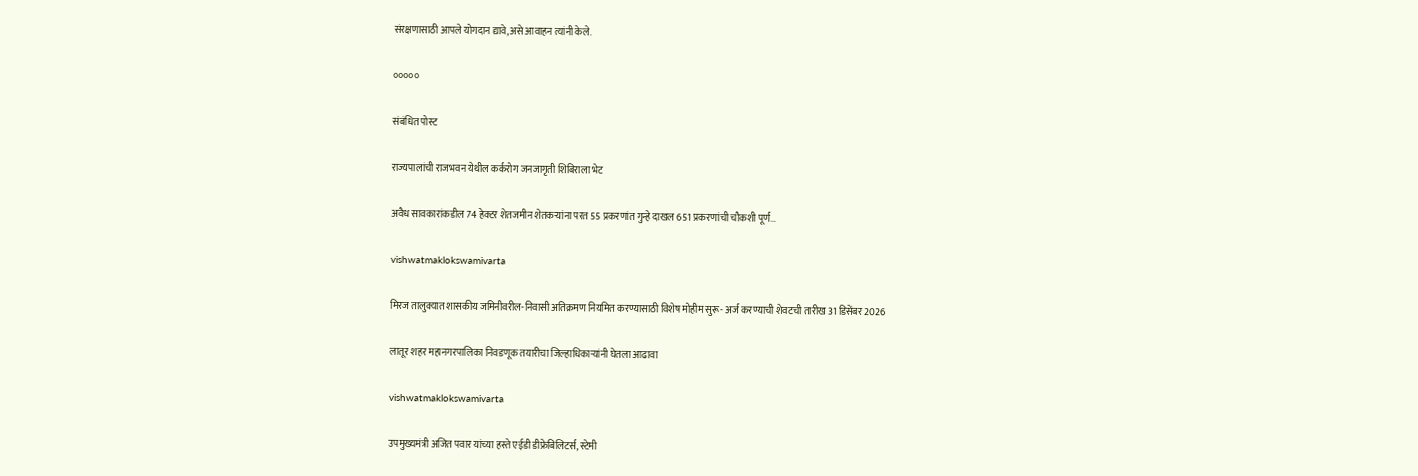संरक्षणासाठी आपले योगदान द्यावे,असे आवाहन त्यांनी केले.

०००००

संबंधित पोस्ट

राज्यपालांची राजभवन येथील कर्करोग जनजागृती शिबिराला भेट

अवैध सावकारांकडील 74 हेक्टर शेतजमीन शेतकऱ्यांना परत 55 प्रकरणांत गुन्हे दाखल 651 प्रकरणांची चौकशी पूर्ण…

vishwatmaklokswamivarta

मिरज तालुक्यात शासकीय जमिनीवरील-निवासी अतिक्रमण नियमित करण्यासाठी विशेष मोहीम सुरू- अर्ज करण्याची शेवटची तारीख 31 डिसेंबर 2026

लातूर शहर महानगरपालिका निवडणूक तयारीचा जिल्हाधिकाऱ्यांनी घेतला आढावा

vishwatmaklokswamivarta

उपमुख्यमंत्री अजित पवार यांच्या हस्ते एईडी डीफ्रेबिलिटर्स, स्टेमी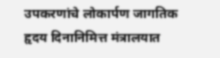उपकरणांचे लोकार्पण जागतिक हृदय दिनानिमित्त मंत्रालयात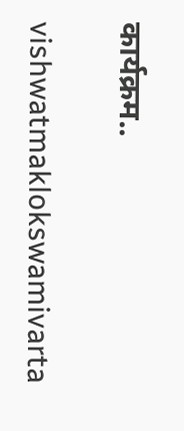कार्यक्रम..

vishwatmaklokswamivarta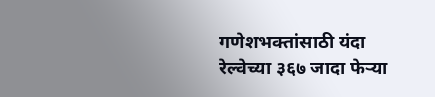गणेशभक्तांसाठी यंदा रेल्वेच्या ३६७ जादा फेऱ्या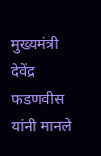मुख्यमंत्री देवेंद्र फडणवीस यांनी मानले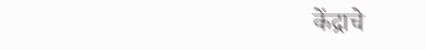केंद्राचे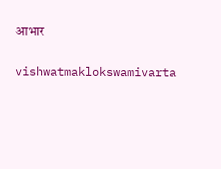आभार

vishwatmaklokswamivarta